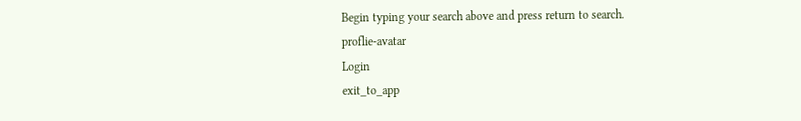Begin typing your search above and press return to search.
proflie-avatar
Login
exit_to_app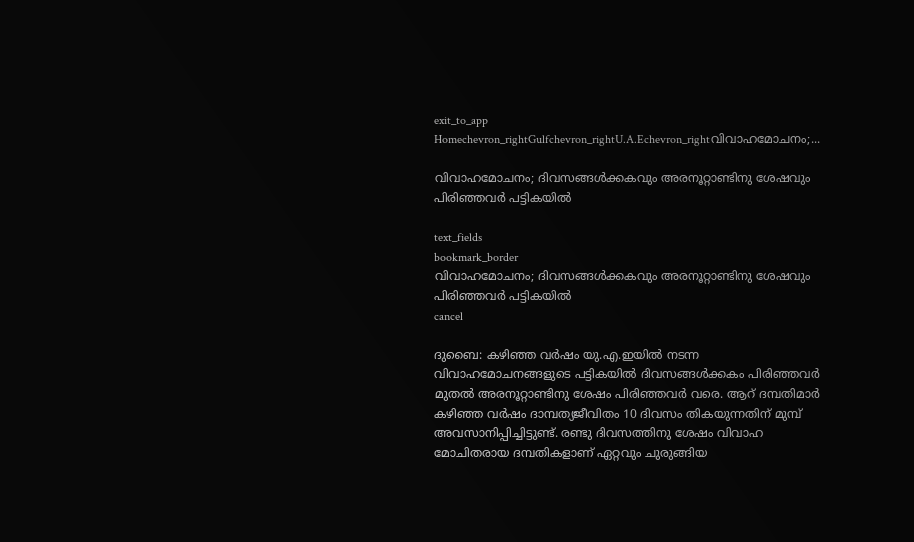exit_to_app
Homechevron_rightGulfchevron_rightU.A.Echevron_rightവിവാഹമോചനം;...

വിവാഹമോചനം; ദിവസങ്ങൾക്കകവും അരനൂറ്റാണ്ടിനു ശേഷവും പിരിഞ്ഞവർ പട്ടികയിൽ

text_fields
bookmark_border
വിവാഹമോചനം; ദിവസങ്ങൾക്കകവും അരനൂറ്റാണ്ടിനു ശേഷവും പിരിഞ്ഞവർ പട്ടികയിൽ
cancel

ദുബൈ: കഴിഞ്ഞ വർഷം യു.എ.ഇയിൽ നടന്ന വിവാഹമോചനങ്ങളുടെ പട്ടികയിൽ ദിവസങ്ങൾക്കകം പിരിഞ്ഞവർ മുതൽ അരനൂറ്റാണ്ടിനു ശേഷം പിരിഞ്ഞവർ വരെ. ആറ് ദമ്പതിമാർ കഴിഞ്ഞ വർഷം ദാമ്പത്യജീവിതം 10 ദിവസം തികയുന്നതിന് മുമ്പ് അവസാനിപ്പിച്ചിട്ടുണ്ട്. രണ്ടു ദിവസത്തിനു ശേഷം വിവാഹ മോചിതരായ ദമ്പതികളാണ് ഏറ്റവും ചുരുങ്ങിയ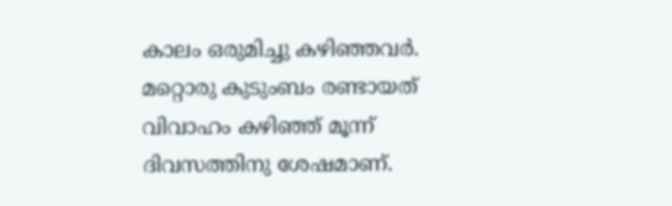കാലം ഒരുമിച്ചു കഴിഞ്ഞവർ. മറ്റൊരു കുടുംബം രണ്ടായത് വിവാഹം കഴിഞ്ഞ് മൂന്ന് ദിവസത്തിനു ശേഷമാണ്.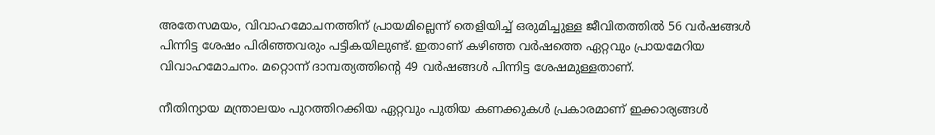അതേസമയം, വിവാഹമോചനത്തിന് പ്രായമില്ലെന്ന് തെളിയിച്ച് ഒരുമിച്ചുള്ള ജീവിതത്തിൽ 56 വർഷങ്ങൾ പിന്നിട്ട ശേഷം പിരിഞ്ഞവരും പട്ടികയിലുണ്ട്. ഇതാണ് കഴിഞ്ഞ വർഷത്തെ ഏറ്റവും പ്രായമേറിയ വിവാഹമോചനം. മറ്റൊന്ന് ദാമ്പത്യത്തിന്‍റെ 49 വർഷങ്ങൾ പിന്നിട്ട ശേഷമുള്ളതാണ്.

നീതിന്യായ മന്ത്രാലയം പുറത്തിറക്കിയ ഏറ്റവും പുതിയ കണക്കുകൾ പ്രകാരമാണ് ഇക്കാര്യങ്ങൾ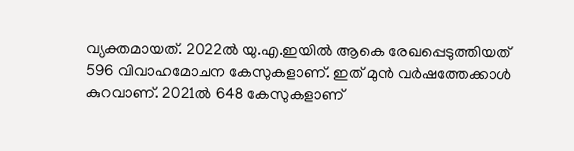വ്യക്തമായത്. 2022ൽ യു.എ.ഇയിൽ ആകെ രേഖപ്പെടുത്തിയത് 596 വിവാഹമോചന കേസുകളാണ്. ഇത് മുൻ വർഷത്തേക്കാൾ കുറവാണ്. 2021ൽ 648 കേസുകളാണ്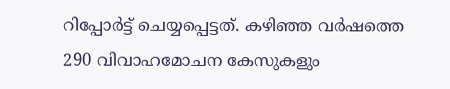റിപ്പോർട്ട് ചെയ്യപ്പെട്ടത്. കഴിഞ്ഞ വർഷത്തെ 290 വിവാഹമോചന കേസുകളും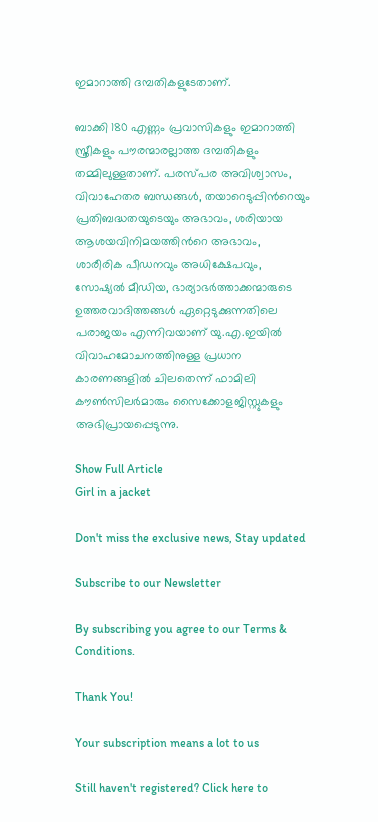ഇമാറാത്തി ദമ്പതികളുടേതാണ്.

ബാക്കി 180 എണ്ണം പ്രവാസികളും ഇമാറാത്തി സ്ത്രീകളും പൗരന്മാരല്ലാത്ത ദമ്പതികളും തമ്മിലുള്ളതാണ്. പരസ്പര അവിശ്വാസം, വിവാഹേതര ബന്ധങ്ങൾ, തയാറെടുപ്പിന്‍റെയും പ്രതിബദ്ധതയുടെയും അഭാവം, ശരിയായ ആശയവിനിമയത്തിന്‍റെ അഭാവം, ശാരീരിക പീഡനവും അധിക്ഷേപവും, സോഷ്യൽ മീഡിയ, ഭാര്യാഭർത്താക്കന്മാരുടെ ഉത്തരവാദിത്തങ്ങൾ ഏറ്റെടുക്കുന്നതിലെ പരാജയം എന്നിവയാണ് യു.എ.ഇയിൽ വിവാഹമോചനത്തിനുള്ള പ്രധാന കാരണങ്ങളിൽ ചിലതെന്ന് ഫാമിലി കൗൺസിലർമാരും സൈക്കോളജിസ്റ്റുകളും അഭിപ്രായപ്പെടുന്നു.

Show Full Article
Girl in a jacket

Don't miss the exclusive news, Stay updated

Subscribe to our Newsletter

By subscribing you agree to our Terms & Conditions.

Thank You!

Your subscription means a lot to us

Still haven't registered? Click here to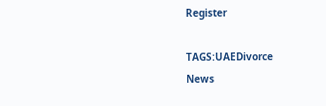Register

TAGS:UAEDivorce
News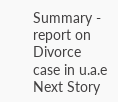Summary - report on Divorce case in u.a.e
Next Story